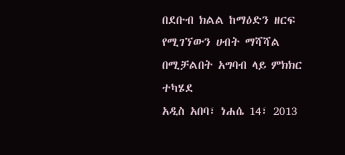በደቡብ ክልል ከማዕድን ዘርፍ የሚገኘውን ሀብት ማሻሻል በሚቻልበት አግባብ ላይ ምክክር ተካሄደ
አዲስ አበባ፣ ነሐሴ 14፣ 2013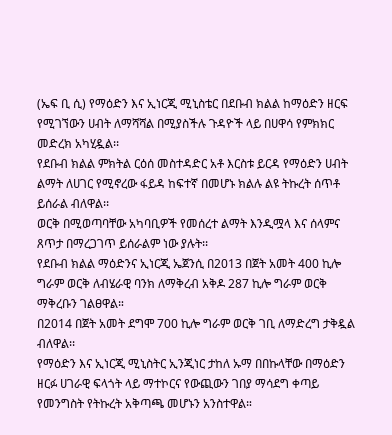(ኤፍ ቢ ሲ) የማዕድን እና ኢነርጂ ሚኒስቴር በደቡብ ክልል ከማዕድን ዘርፍ የሚገኘውን ሀብት ለማሻሻል በሚያስችሉ ጉዳዮች ላይ በሀዋሳ የምክክር መድረክ አካሂዷል፡፡
የደቡብ ክልል ምክትል ርዕሰ መስተዳድር አቶ እርስቱ ይርዳ የማዕድን ሀብት ልማት ለሀገር የሚኖረው ፋይዳ ከፍተኛ በመሆኑ ክልሉ ልዩ ትኩረት ሰጥቶ ይሰራል ብለዋል፡፡
ወርቅ በሚወጣባቸው አካባቢዎች የመሰረተ ልማት እንዲሟላ እና ሰላምና ጸጥታ በማረጋገጥ ይሰራልም ነው ያሉት፡፡
የደቡብ ክልል ማዕድንና ኢነርጂ ኤጀንሲ በ2013 በጀት አመት 400 ኪሎ ግራም ወርቅ ለብሄራዊ ባንክ ለማቅረብ አቅዶ 287 ኪሎ ግራም ወርቅ ማቅረቡን ገልፀዋል።
በ2014 በጀት አመት ደግሞ 700 ኪሎ ግራም ወርቅ ገቢ ለማድረግ ታቅዷል ብለዋል፡፡
የማዕድን እና ኢነርጂ ሚኒስትር ኢንጂነር ታከለ ኡማ በበኩላቸው በማዕድን ዘርፉ ሀገራዊ ፍላጎት ላይ ማተኮርና የውጪውን ገበያ ማሳደግ ቀጣይ የመንግስት የትኩረት አቅጣጫ መሆኑን አንስተዋል።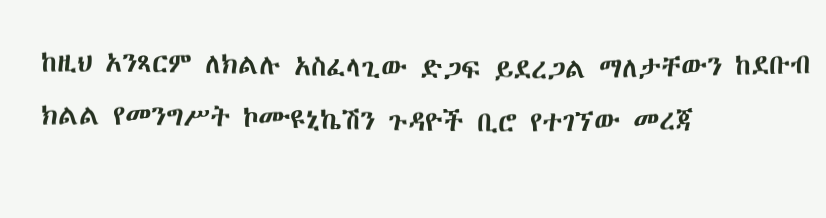ከዚህ አንጻርም ለክልሉ አስፈላጊው ድጋፍ ይደረጋል ማለታቸውን ከደቡብ ክልል የመንግሥት ኮሙዩኒኬሽን ጉዳዮች ቢሮ የተገኘው መረጃ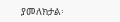ያመለክታል፡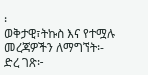፡
ወቅታዊ፣ትኩስ እና የተሟሉ መረጃዎችን ለማግኘት፡-
ድረ ገጽ፦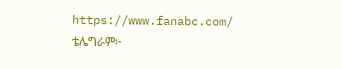https://www.fanabc.com/
ቴሌግራም፦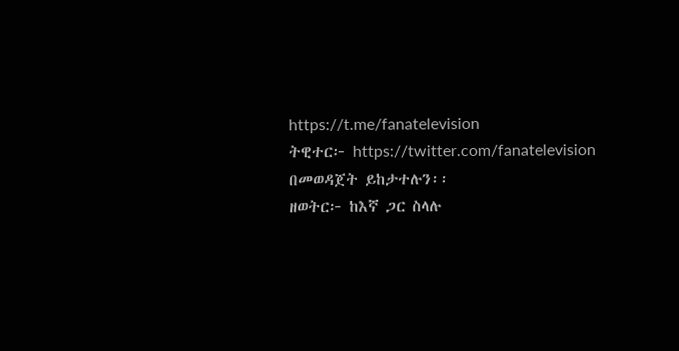https://t.me/fanatelevision
ትዊተር፦ https://twitter.com/fanatelevision በመወዳጀት ይከታተሉን፡፡
ዘወትር፦ ከእኛ ጋር ስላሉ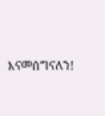እናመሰግናለን!